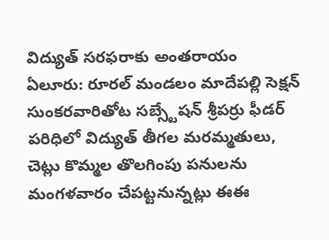విద్యుత్ సరఫరాకు అంతరాయం
ఏలూరు: రూరల్ మండలం మాదేపల్లి సెక్షన్ సుంకరవారితోట సబ్స్టేషన్ శ్రీపర్రు ఫీడర్ పరిధిలో విద్యుత్ తీగల మరమ్మతులు, చెట్లు కొమ్మల తొలగింపు పనులను మంగళవారం చేపట్టనున్నట్లు ఈఈ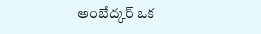అంబేద్కర్ ఒక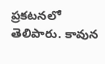ప్రకటనలో తెలిపారు. కావున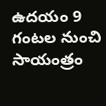ఉదయం 9 గంటల నుంచి సాయంత్రం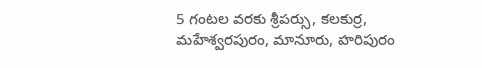5 గంటల వరకు శ్రీపర్సు, కలకుర్ర, మహేశ్వరపురం, మానూరు, హరిపురం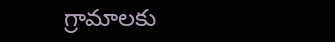గ్రామాలకు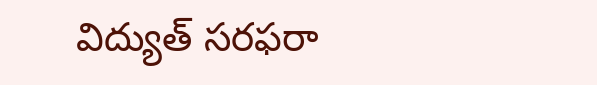విద్యుత్ సరఫరా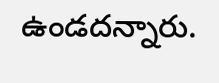ఉండదన్నారు.